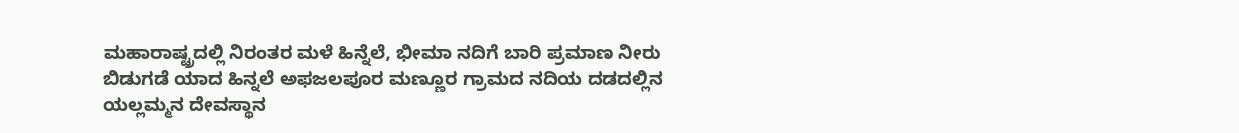ಮಹಾರಾಷ್ಟ್ರದಲ್ಲಿ ನಿರಂತರ ಮಳೆ ಹಿನ್ನೆಲೆ, ಭೀಮಾ ನದಿಗೆ ಬಾರಿ ಪ್ರಮಾಣ ನೀರು ಬಿಡುಗಡೆ ಯಾದ ಹಿನ್ನಲೆ ಅಫಜಲಪೂರ ಮಣ್ಣೂರ ಗ್ರಾಮದ ನದಿಯ ದಡದಲ್ಲಿನ ಯಲ್ಲಮ್ಮನ ದೇವಸ್ಥಾನ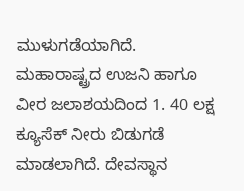ಮುಳುಗಡೆಯಾಗಿದೆ. ಮಹಾರಾಷ್ಟ್ರದ ಉಜನಿ ಹಾಗೂ ವೀರ ಜಲಾಶಯದಿಂದ 1. 40 ಲಕ್ಷ ಕ್ಯೂಸೆಕ್ ನೀರು ಬಿಡುಗಡೆ ಮಾಡಲಾಗಿದೆ. ದೇವಸ್ಥಾನ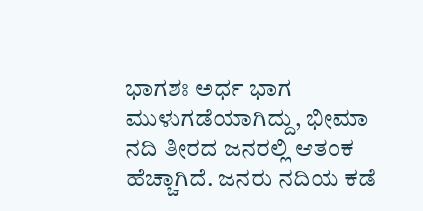ಭಾಗಶಃ ಅರ್ಧ ಭಾಗ ಮುಳುಗಡೆಯಾಗಿದ್ದು, ಭೀಮಾ ನದಿ ತೀರದ ಜನರಲ್ಲಿ ಆತಂಕ ಹೆಚ್ಚಾಗಿದೆ. ಜನರು ನದಿಯ ಕಡೆ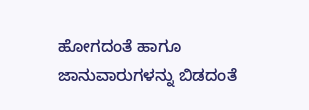ಹೋಗದಂತೆ ಹಾಗೂ ಜಾನುವಾರುಗಳನ್ನು ಬಿಡದಂತೆ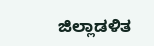ಜಿಲ್ಲಾಡಳಿತ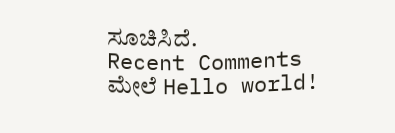ಸೂಚಿಸಿದೆ.
Recent Comments
ಮೇಲೆ Hello world!